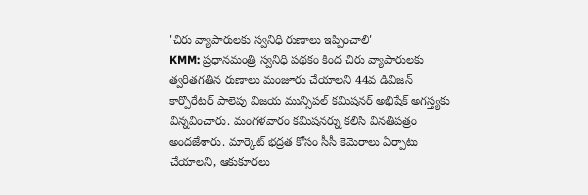'చిరు వ్యాపారులకు స్వనిధి రుణాలు ఇప్పించాలి'
KMM: ప్రధానమంత్రి స్వనిధి పథకం కింద చిరు వ్యాపారులకు త్వరితగతిన రుణాలు మంజూరు చేయాలని 44వ డివిజన్ కార్పొరేటర్ పాలెపు విజయ మున్సిపల్ కమిషనర్ అభిషేక్ అగస్త్యకు విన్నవించారు. మంగళవారం కమిషనర్ను కలిసి వినతిపత్రం అందజేశారు. మార్కెట్ భద్రత కోసం సీసీ కెమెరాలు ఏర్పాటు చేయాలని, ఆకుకూరలు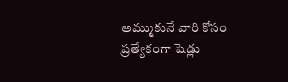అమ్ముకునే వారి కోసం ప్రత్యేకంగా షెడ్లు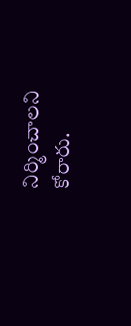నిర్మించాలని కోరారు.